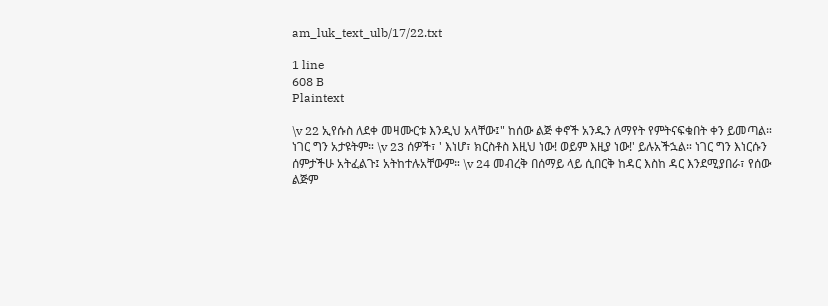am_luk_text_ulb/17/22.txt

1 line
608 B
Plaintext

\v 22 ኢየሱስ ለደቀ መዛሙርቱ እንዲህ አላቸው፤" ከሰው ልጅ ቀኖች አንዱን ለማየት የምትናፍቁበት ቀን ይመጣል። ነገር ግን አታዩትም። \v 23 ሰዎች፣ ' እነሆ፣ ክርስቶስ እዚህ ነው! ወይም እዚያ ነው!' ይሉአችኋል። ነገር ግን እነርሱን ሰምታችሁ አትፈልጉ፤ አትከተሉአቸውም። \v 24 መብረቅ በሰማይ ላይ ሲበርቅ ከዳር እስከ ዳር እንደሚያበራ፣ የሰው ልጅም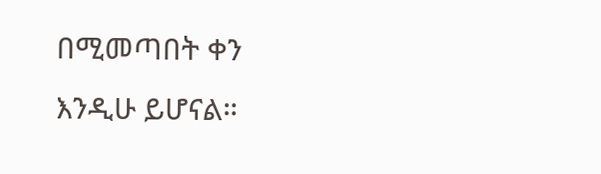በሚመጣበት ቀን እንዲሁ ይሆናል።